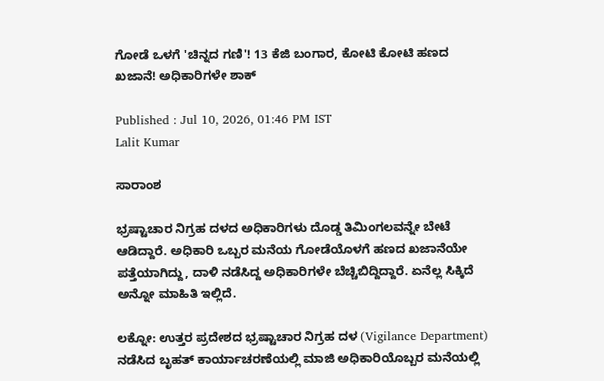ಗೋಡೆ ಒಳಗೆ 'ಚಿನ್ನದ ಗಣಿ'! 13 ಕೆಜಿ ಬಂಗಾರ, ಕೋಟಿ ಕೋಟಿ ಹಣದ ಖಜಾನೆ! ಅಧಿಕಾರಿಗಳೇ ಶಾಕ್

Published : Jul 10, 2026, 01:46 PM IST
Lalit Kumar

ಸಾರಾಂಶ

ಭ್ರಷ್ಟಾಚಾರ ನಿಗ್ರಹ ದಳದ ಅಧಿಕಾರಿಗಳು ದೊಡ್ಡ ತಿಮಿಂಗಲವನ್ನೇ ಬೇಟೆ ಆಡಿದ್ದಾರೆ. ಅಧಿಕಾರಿ ಒಬ್ಬರ ಮನೆಯ ಗೋಡೆಯೊಳಗೆ ಹಣದ ಖಜಾನೆಯೇ ಪತ್ತೆಯಾಗಿದ್ದು, ದಾಳಿ ನಡೆಸಿದ್ದ ಅಧಿಕಾರಿಗಳೇ ಬೆಚ್ಚಿಬಿದ್ದಿದ್ದಾರೆ. ಏನೆಲ್ಲ ಸಿಕ್ಕಿದೆ ಅನ್ನೋ ಮಾಹಿತಿ ಇಲ್ಲಿದೆ.

ಲಕ್ನೋ: ಉತ್ತರ ಪ್ರದೇಶದ ಭ್ರಷ್ಟಾಚಾರ ನಿಗ್ರಹ ದಳ (Vigilance Department) ನಡೆಸಿದ ಬೃಹತ್ ಕಾರ್ಯಾಚರಣೆಯಲ್ಲಿ ಮಾಜಿ ಅಧಿಕಾರಿಯೊಬ್ಬರ ಮನೆಯಲ್ಲಿ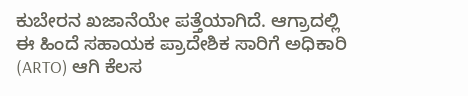ಕುಬೇರನ ಖಜಾನೆಯೇ ಪತ್ತೆಯಾಗಿದೆ. ಆಗ್ರಾದಲ್ಲಿ ಈ ಹಿಂದೆ ಸಹಾಯಕ ಪ್ರಾದೇಶಿಕ ಸಾರಿಗೆ ಅಧಿಕಾರಿ (ARTO) ಆಗಿ ಕೆಲಸ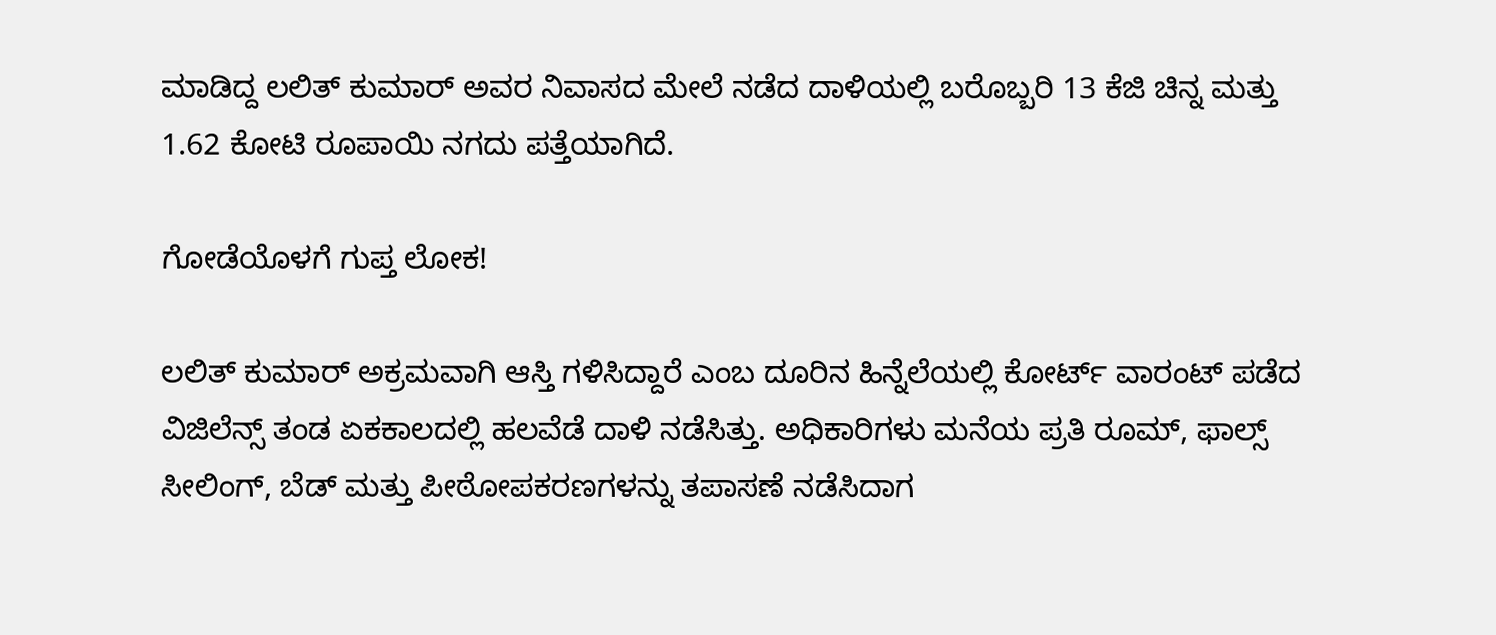ಮಾಡಿದ್ದ ಲಲಿತ್ ಕುಮಾರ್ ಅವರ ನಿವಾಸದ ಮೇಲೆ ನಡೆದ ದಾಳಿಯಲ್ಲಿ ಬರೊಬ್ಬರಿ 13 ಕೆಜಿ ಚಿನ್ನ ಮತ್ತು 1.62 ಕೋಟಿ ರೂಪಾಯಿ ನಗದು ಪತ್ತೆಯಾಗಿದೆ.

ಗೋಡೆಯೊಳಗೆ ಗುಪ್ತ ಲೋಕ!

ಲಲಿತ್ ಕುಮಾರ್ ಅಕ್ರಮವಾಗಿ ಆಸ್ತಿ ಗಳಿಸಿದ್ದಾರೆ ಎಂಬ ದೂರಿನ ಹಿನ್ನೆಲೆಯಲ್ಲಿ ಕೋರ್ಟ್ ವಾರಂಟ್ ಪಡೆದ ವಿಜಿಲೆನ್ಸ್ ತಂಡ ಏಕಕಾಲದಲ್ಲಿ ಹಲವೆಡೆ ದಾಳಿ ನಡೆಸಿತ್ತು. ಅಧಿಕಾರಿಗಳು ಮನೆಯ ಪ್ರತಿ ರೂಮ್, ಫಾಲ್ಸ್ ಸೀಲಿಂಗ್, ಬೆಡ್ ಮತ್ತು ಪೀಠೋಪಕರಣಗಳನ್ನು ತಪಾಸಣೆ ನಡೆಸಿದಾಗ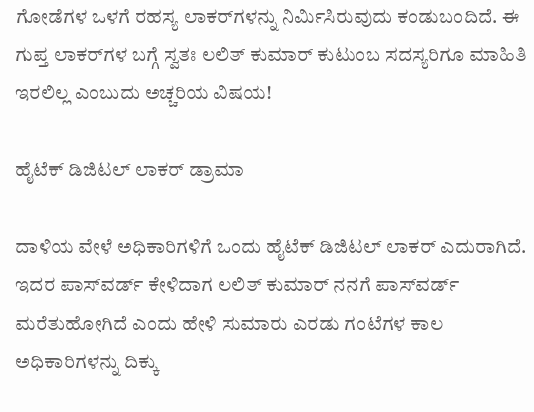ಗೋಡೆಗಳ ಒಳಗೆ ರಹಸ್ಯ ಲಾಕರ್‌ಗಳನ್ನು ನಿರ್ಮಿಸಿರುವುದು ಕಂಡುಬಂದಿದೆ. ಈ ಗುಪ್ತ ಲಾಕರ್‌ಗಳ ಬಗ್ಗೆ ಸ್ವತಃ ಲಲಿತ್ ಕುಮಾರ್ ಕುಟುಂಬ ಸದಸ್ಯರಿಗೂ ಮಾಹಿತಿ ಇರಲಿಲ್ಲ ಎಂಬುದು ಅಚ್ಚರಿಯ ವಿಷಯ!

ಹೈಟೆಕ್ ಡಿಜಿಟಲ್ ಲಾಕರ್ ಡ್ರಾಮಾ

ದಾಳಿಯ ವೇಳೆ ಅಧಿಕಾರಿಗಳಿಗೆ ಒಂದು ಹೈಟೆಕ್ ಡಿಜಿಟಲ್ ಲಾಕರ್ ಎದುರಾಗಿದೆ. ಇದರ ಪಾಸ್‌ವರ್ಡ್ ಕೇಳಿದಾಗ ಲಲಿತ್ ಕುಮಾರ್ ನನಗೆ ಪಾಸ್‌ವರ್ಡ್ ಮರೆತುಹೋಗಿದೆ ಎಂದು ಹೇಳಿ ಸುಮಾರು ಎರಡು ಗಂಟೆಗಳ ಕಾಲ ಅಧಿಕಾರಿಗಳನ್ನು ದಿಕ್ಕು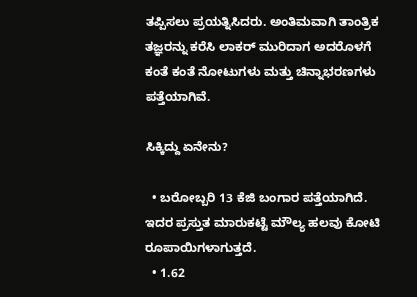ತಪ್ಪಿಸಲು ಪ್ರಯತ್ನಿಸಿದರು. ಅಂತಿಮವಾಗಿ ತಾಂತ್ರಿಕ ತಜ್ಞರನ್ನು ಕರೆಸಿ ಲಾಕರ್ ಮುರಿದಾಗ ಅದರೊಳಗೆ ಕಂತೆ ಕಂತೆ ನೋಟುಗಳು ಮತ್ತು ಚಿನ್ನಾಭರಣಗಳು ಪತ್ತೆಯಾಗಿವೆ.

ಸಿಕ್ಕಿದ್ದು ಏನೇನು?

  • ಬರೋಬ್ಬರಿ 13 ಕೆಜಿ ಬಂಗಾರ ಪತ್ತೆಯಾಗಿದೆ. ಇದರ ಪ್ರಸ್ತುತ ಮಾರುಕಟ್ಟೆ ಮೌಲ್ಯ ಹಲವು ಕೋಟಿ ರೂಪಾಯಿಗಳಾಗುತ್ತದೆ.
  • 1.62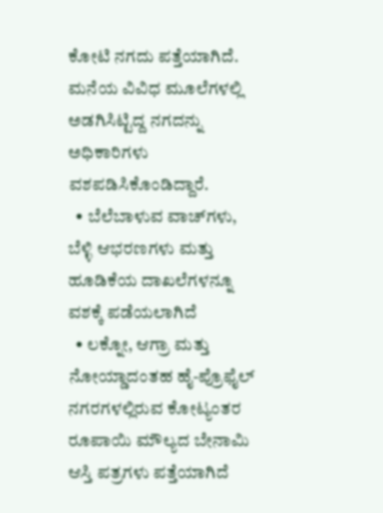ಕೋಟಿ ನಗದು ಪತ್ತೆಯಾಗಿದೆ. ಮನೆಯ ವಿವಿಧ ಮೂಲೆಗಳಲ್ಲಿ ಅಡಗಿಸಿಟ್ಟಿದ್ದ ನಗದನ್ನು ಅಧಿಕಾರಿಗಳು ವಶಪಡಿಸಿಕೊಂಡಿದ್ದಾರೆ.
  • ಬೆಲೆಬಾಳುವ ವಾಚ್‌ಗಳು, ಬೆಳ್ಳಿ ಆಭರಣಗಳು ಮತ್ತು ಹೂಡಿಕೆಯ ದಾಖಲೆಗಳನ್ನೂ ವಶಕ್ಕೆ ಪಡೆಯಲಾಗಿದೆ
  • ಲಕ್ನೋ, ಆಗ್ರಾ ಮತ್ತು ನೋಯ್ಡಾದಂತಹ ಹೈ-ಪ್ರೊಫೈಲ್ ನಗರಗಳಲ್ಲಿರುವ ಕೋಟ್ಯಂತರ ರೂಪಾಯಿ ಮೌಲ್ಯದ ಬೇನಾಮಿ ಆಸ್ತಿ ಪತ್ರಗಳು ಪತ್ತೆಯಾಗಿದೆ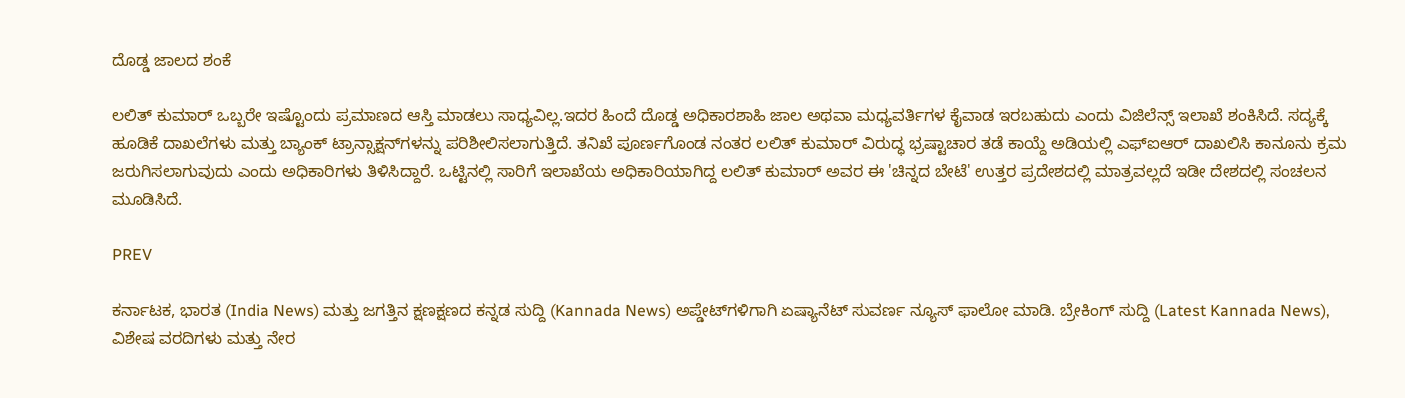ದೊಡ್ಡ ಜಾಲದ ಶಂಕೆ

ಲಲಿತ್ ಕುಮಾರ್ ಒಬ್ಬರೇ ಇಷ್ಟೊಂದು ಪ್ರಮಾಣದ ಆಸ್ತಿ ಮಾಡಲು ಸಾಧ್ಯವಿಲ್ಲ.ಇದರ ಹಿಂದೆ ದೊಡ್ಡ ಅಧಿಕಾರಶಾಹಿ ಜಾಲ ಅಥವಾ ಮಧ್ಯವರ್ತಿಗಳ ಕೈವಾಡ ಇರಬಹುದು ಎಂದು ವಿಜಿಲೆನ್ಸ್ ಇಲಾಖೆ ಶಂಕಿಸಿದೆ. ಸದ್ಯಕ್ಕೆ ಹೂಡಿಕೆ ದಾಖಲೆಗಳು ಮತ್ತು ಬ್ಯಾಂಕ್ ಟ್ರಾನ್ಸಾಕ್ಷನ್‌ಗಳನ್ನು ಪರಿಶೀಲಿಸಲಾಗುತ್ತಿದೆ. ತನಿಖೆ ಪೂರ್ಣಗೊಂಡ ನಂತರ ಲಲಿತ್ ಕುಮಾರ್ ವಿರುದ್ಧ ಭ್ರಷ್ಟಾಚಾರ ತಡೆ ಕಾಯ್ದೆ ಅಡಿಯಲ್ಲಿ ಎಫ್‌ಐಆರ್ ದಾಖಲಿಸಿ ಕಾನೂನು ಕ್ರಮ ಜರುಗಿಸಲಾಗುವುದು ಎಂದು ಅಧಿಕಾರಿಗಳು ತಿಳಿಸಿದ್ದಾರೆ. ಒಟ್ಟಿನಲ್ಲಿ ಸಾರಿಗೆ ಇಲಾಖೆಯ ಅಧಿಕಾರಿಯಾಗಿದ್ದ ಲಲಿತ್ ಕುಮಾರ್ ಅವರ ಈ 'ಚಿನ್ನದ ಬೇಟೆ' ಉತ್ತರ ಪ್ರದೇಶದಲ್ಲಿ ಮಾತ್ರವಲ್ಲದೆ ಇಡೀ ದೇಶದಲ್ಲಿ ಸಂಚಲನ ಮೂಡಿಸಿದೆ.

PREV

ಕರ್ನಾಟಕ, ಭಾರತ (India News) ಮತ್ತು ಜಗತ್ತಿನ ಕ್ಷಣಕ್ಷಣದ ಕನ್ನಡ ಸುದ್ದಿ (Kannada News) ಅಪ್ಡೇಟ್‌ಗಳಿಗಾಗಿ ಏಷ್ಯಾನೆಟ್ ಸುವರ್ಣ ನ್ಯೂಸ್‌ ಫಾಲೋ ಮಾಡಿ. ಬ್ರೇಕಿಂಗ್ ಸುದ್ದಿ (Latest Kannada News), ವಿಶೇಷ ವರದಿಗಳು ಮತ್ತು ನೇರ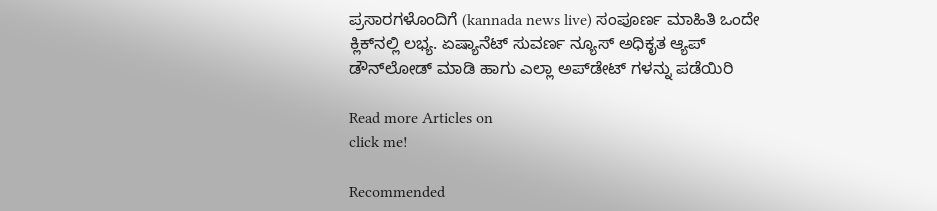ಪ್ರಸಾರಗಳೊಂದಿಗೆ (kannada news live) ಸಂಪೂರ್ಣ ಮಾಹಿತಿ ಒಂದೇ ಕ್ಲಿಕ್‌ನಲ್ಲಿ ಲಭ್ಯ. ಏಷ್ಯಾನೆಟ್ ಸುವರ್ಣ ನ್ಯೂಸ್ ಅಧಿಕೃತ ಆ್ಯಪ್ ಡೌನ್‌ಲೋಡ್ ಮಾಡಿ ಹಾಗು ಎಲ್ಲಾ ಅಪ್‌ಡೇಟ್ ಗಳನ್ನು ಪಡೆಯಿರಿ

Read more Articles on
click me!

Recommended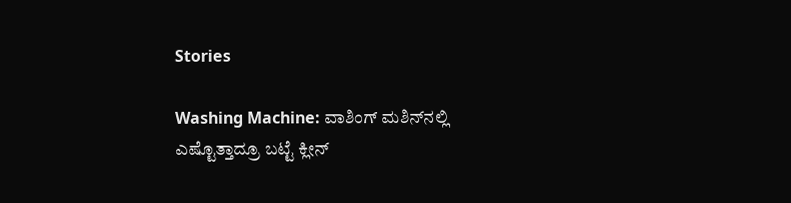Stories

Washing Machine: ವಾಶಿಂಗ್‌ ಮಶಿನ್‌ನಲ್ಲಿ ಎಷ್ಟೊತ್ತಾದ್ರೂ ಬಟ್ಟೆ ಕ್ಲೀನ್‌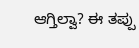ಆಗ್ತಿಲ್ವಾ? ಈ ತಪ್ಪು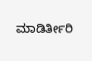ಮಾಡಿರ್ತೀರಿ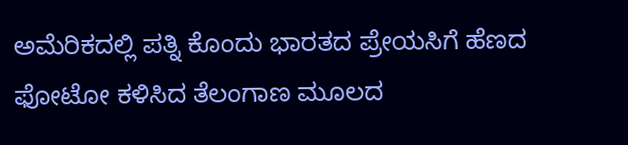ಅಮೆರಿಕದಲ್ಲಿ ಪತ್ನಿ ಕೊಂದು ಭಾರತದ ಪ್ರೇಯಸಿಗೆ ಹೆಣದ ಫೋಟೋ ಕಳಿಸಿದ ತೆಲಂಗಾಣ ಮೂಲದ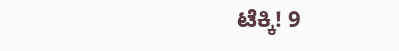ಟೆಕ್ಕಿ! 9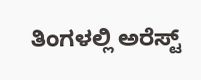ತಿಂಗಳಲ್ಲಿ ಅರೆಸ್ಟ್